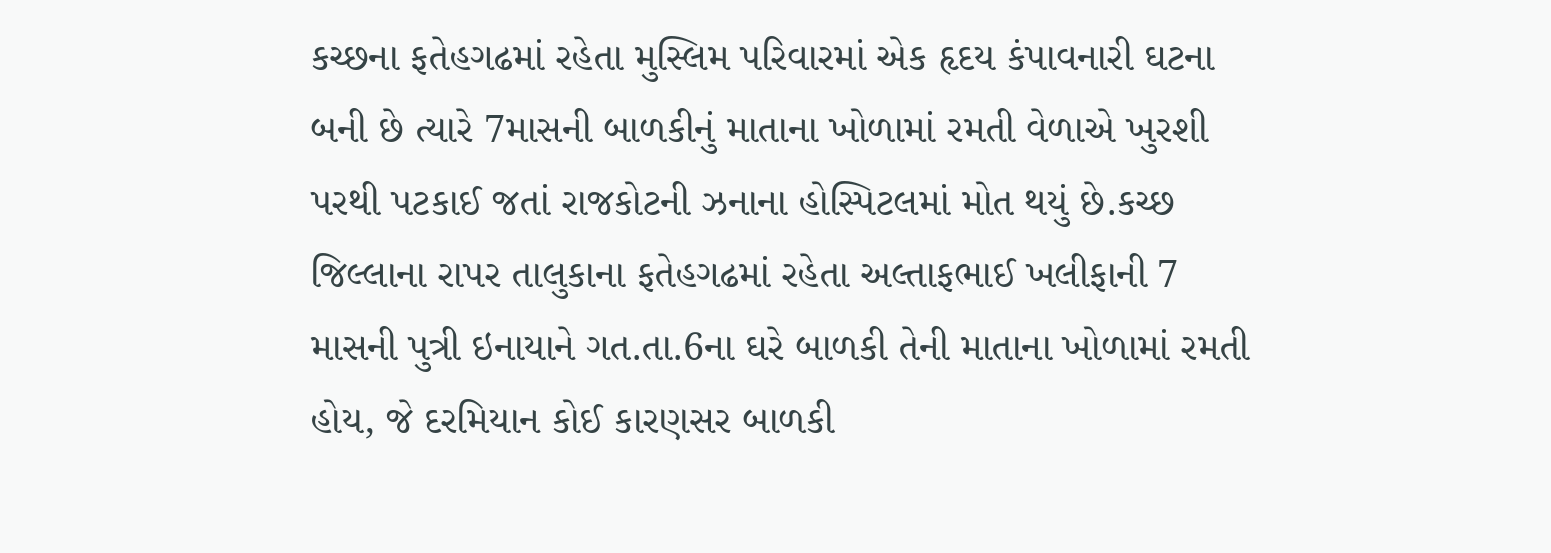કચ્છના ફતેહગઢમાં રહેતા મુસ્લિમ પરિવારમાં એક હૃદય કંપાવનારી ઘટના બની છે ત્યારે 7માસની બાળકીનું માતાના ખોળામાં રમતી વેળાએ ખુરશી પરથી પટકાઈ જતાં રાજકોટની ઝનાના હોસ્પિટલમાં મોત થયું છે.કચ્છ જિલ્લાના રાપર તાલુકાના ફતેહગઢમાં રહેતા અલ્તાફભાઈ ખલીફાની 7 માસની પુત્રી ઇનાયાને ગત.તા.6ના ઘરે બાળકી તેની માતાના ખોળામાં રમતી હોય, જે દરમિયાન કોઈ કારણસર બાળકી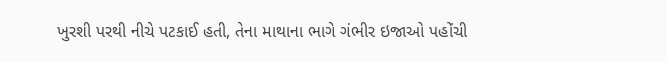ખુરશી પરથી નીચે પટકાઈ હતી, તેના માથાના ભાગે ગંભીર ઇજાઓ પહોંચી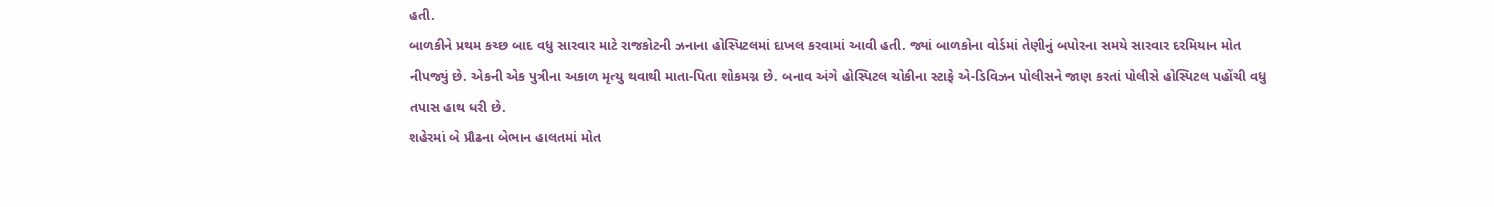હતી.
બાળકીને પ્રથમ કચ્છ બાદ વધુ સારવાર માટે રાજકોટની ઝનાના હોસ્પિટલમાં દાખલ કરવામાં આવી હતી. જ્યાં બાળકોના વોર્ડમાં તેણીનું બપોરના સમયે સારવાર દરમિયાન મોત નીપજ્યું છે. એકની એક પુત્રીના અકાળ મૃત્યુ થવાથી માતા-પિતા શોકમગ્ન છે. બનાવ અંગે હોસ્પિટલ ચોકીના સ્ટાફે એ-ડિવિઝન પોલીસને જાણ કરતાં પોલીસે હોસ્પિટલ પહોંચી વધુ તપાસ હાથ ધરી છે.
શહેરમાં બે પ્રૌઢના બેભાન હાલતમાં મોત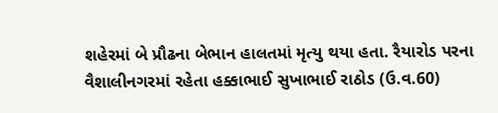શહેરમાં બે પ્રૌઢના બેભાન હાલતમાં મૃત્યુ થયા હતા. રૈયારોડ પરના વૈશાલીનગરમાં રહેતા હક્કાભાઈ સુખાભાઈ રાઠોડ (ઉ.વ.60)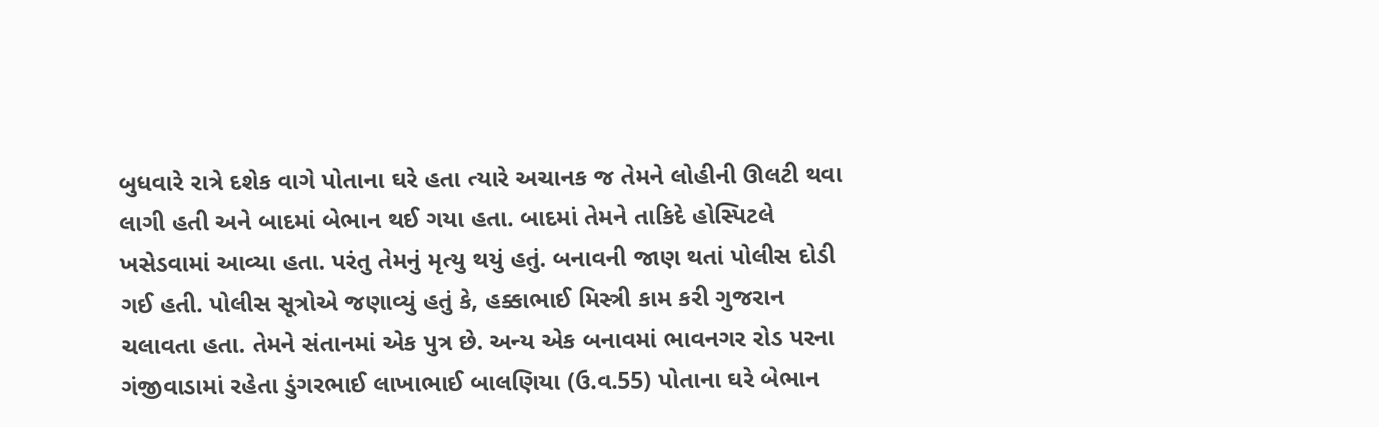બુધવારે રાત્રે દશેક વાગે પોતાના ઘરે હતા ત્યારે અચાનક જ તેમને લોહીની ઊલટી થવા લાગી હતી અને બાદમાં બેભાન થઈ ગયા હતા. બાદમાં તેમને તાકિદે હોસ્પિટલે ખસેડવામાં આવ્યા હતા. પરંતુ તેમનું મૃત્યુ થયું હતું. બનાવની જાણ થતાં પોલીસ દોડી ગઈ હતી. પોલીસ સૂત્રોએ જણાવ્યું હતું કે, હક્કાભાઈ મિસ્ત્રી કામ કરી ગુજરાન ચલાવતા હતા. તેમને સંતાનમાં એક પુત્ર છે. અન્ય એક બનાવમાં ભાવનગર રોડ પરના ગંજીવાડામાં રહેતા ડુંગરભાઈ લાખાભાઈ બાલણિયા (ઉ.વ.55) પોતાના ઘરે બેભાન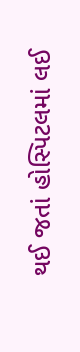થઈ જતાં હોસ્પિટલમાં લઈ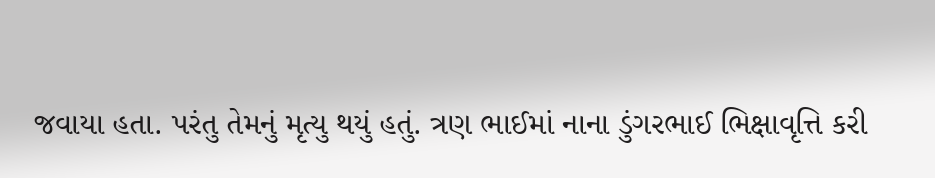જવાયા હતા. પરંતુ તેમનું મૃત્યુ થયું હતું. ત્રણ ભાઈમાં નાના ડુંગરભાઈ ભિક્ષાવૃત્તિ કરી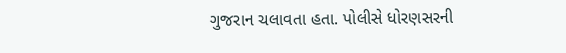ગુજરાન ચલાવતા હતા. પોલીસે ધોરણસરની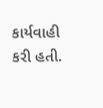કાર્યવાહી કરી હતી.